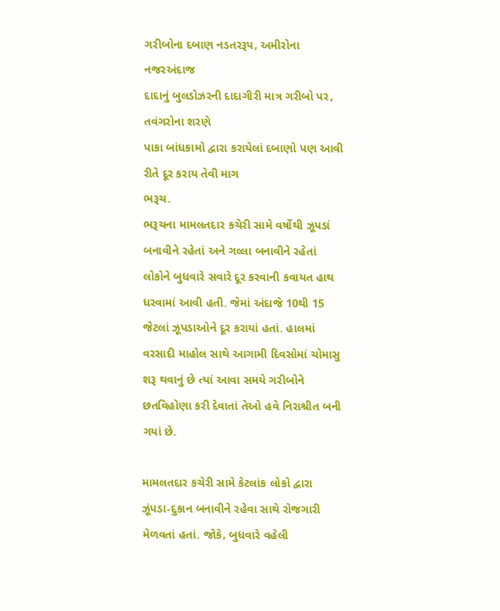ગરીબોના દબાણ નડતરરૂપ, અમીરોના નજરઅંદાજ
દાદાનું બુલડોઝરની દાદાગીરી માત્ર ગરીબો પર, તવંગરોના શરણે
પાકા બાંધકામો દ્વારા કરાયેલાં દબાણો પણ આવી રીતે દૂર કરાય તેવી માગ
ભરૂચ.
ભરૂચના મામલતદાર કચેરી સામે વર્ષોથી ઝૂપડાં બનાવીને રહેતાં અને ગલ્લા બનાવીને રહેતાં લોકોને બુધવારે સવારે દૂર કરવાની કવાયત હાથ ધરવામાં આવી હતી. જેમાં અંદાજે 10થી 15 જેટલાં ઝૂપડાઓને દૂર કરાયાં હતાં. હાલમાં વરસાદી માહોલ સાથે આગામી દિવસોમાં ચોમાસુ શરૂ થવાનું છે ત્યાં આવા સમયે ગરીબોને છતવિહોણા કરી દેવાતાં તેઓ હવે નિરાશ્રીત બની ગયાં છે.

મામલતદાર કચેરી સામે કેટલાંક લોકો દ્વારા ઝૂંપડા-દુકાન બનાવીને રહેવા સાથે રોજગારી મેળવતાં હતાં. જોકે, બુધવારે વહેલી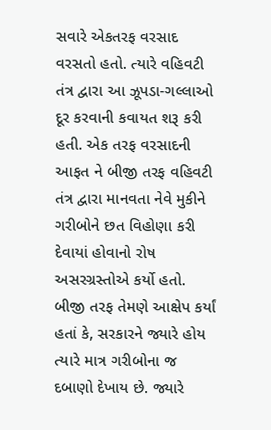સવારે એકતરફ વરસાદ વરસતો હતો. ત્યારે વહિવટી તંત્ર દ્વારા આ ઝૂપડા-ગલ્લાઓ દૂર કરવાની કવાયત શરૂ કરી હતી. એક તરફ વરસાદની આફત ને બીજી તરફ વહિવટી તંત્ર દ્વારા માનવતા નેવે મુકીને ગરીબોને છત વિહોણા કરી દેવાયાં હોવાનો રોષ અસરગ્રસ્તોએ કર્યો હતો. બીજી તરફ તેમણે આક્ષેપ કર્યાં હતાં કે, સરકારને જ્યારે હોય ત્યારે માત્ર ગરીબોના જ દબાણો દેખાય છે. જ્યારે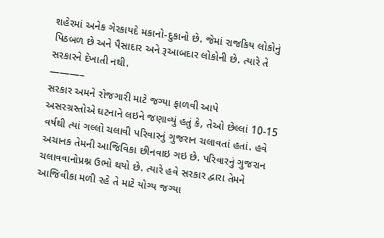શહેરમાં અનેક ગેરકાયદે મકાનો-દુકાનો છે. જેમાં રાજકિય લોકોનું પિઠબળ છે અને પૈસાદાર અને રૂઆબદાર લોકોની છે. ત્યારે તે સરકારને દેખાતી નથી.
———–
સરકાર અમને રોજગારી માટે જગ્યા ફાળવી આપે
અસરગ્રસ્તોએ ઘટનાને લઇને જણાવ્યું હતું કે, તેઓ છેલ્લાં 10-15 વર્ષથી ત્યાં ગલ્લો ચલાવી પરિવારનું ગુજરાન ચલાવતાં હતાં. હવે અચાનક તેમની આજિવિકા છીનવાઇ ગઇ છે. પરિવારનું ગુજરાન ચલાવવાનોપ્રશ્ન ઉભો થયો છે. ત્યારે હવે સરકાર દ્વારા તેમને આજિવીકા મળી રહે તે માટે યોગ્ય જગ્યા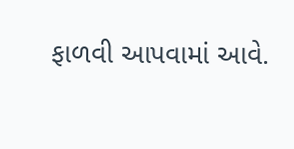ફાળવી આપવામાં આવે.